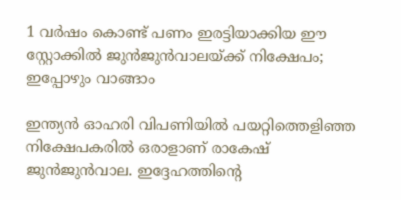1 വര്‍ഷം കൊണ്ട് പണം ഇരട്ടിയാക്കിയ ഈ സ്റ്റോക്കില്‍ ജുന്‍ജുന്‍വാലയ്ക്ക് നിക്ഷേപം; ഇപ്പോഴും വാങ്ങാം

ഇന്ത്യന്‍ ഓഹരി വിപണിയില്‍ പയറ്റിത്തെളിഞ്ഞ നിക്ഷേപകരില്‍ ഒരാളാണ് രാകേഷ് ജുന്‍ജുന്‍വാല. ഇദ്ദേഹത്തിന്റെ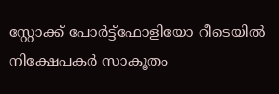സ്റ്റോക്ക് പോര്‍ട്ട്‌ഫോളിയോ റീടെയില്‍ നിക്ഷേപകര്‍ സാകൂതം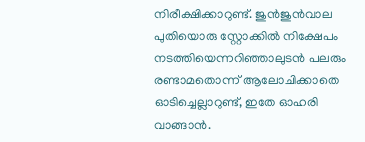നിരീക്ഷിക്കാറുണ്ട്. ജുന്‍ജുന്‍വാല പുതിയൊരു സ്റ്റോക്കില്‍ നിക്ഷേപം നടത്തിയെന്നറിഞ്ഞാലുടന്‍ പലരും രണ്ടാമതൊന്ന് ആലോചിക്കാതെ ഓടിച്ചെല്ലാറുണ്ട്, ഇതേ ഓഹരി വാങ്ങാന്‍.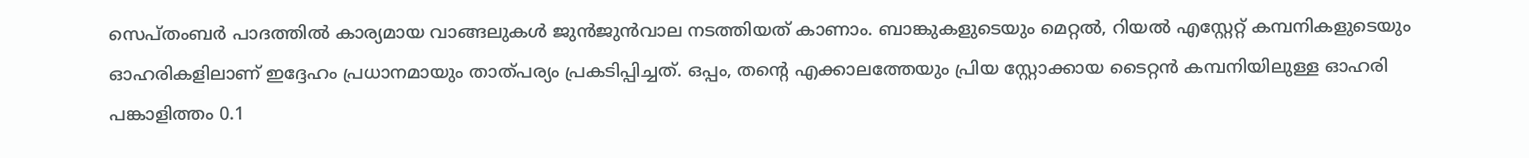സെപ്തംബര്‍ പാദത്തില്‍ കാര്യമായ വാങ്ങലുകള്‍ ജുന്‍ജുന്‍വാല നടത്തിയത് കാണാം. ബാങ്കുകളുടെയും മെറ്റല്‍, റിയല്‍ എസ്റ്റേറ്റ് കമ്പനികളുടെയും ഓഹരികളിലാണ് ഇദ്ദേഹം പ്രധാനമായും താത്പര്യം പ്രകടിപ്പിച്ചത്. ഒപ്പം, തന്റെ എക്കാലത്തേയും പ്രിയ സ്റ്റോക്കായ ടൈറ്റന്‍ കമ്പനിയിലുള്ള ഓഹരി പങ്കാളിത്തം 0.1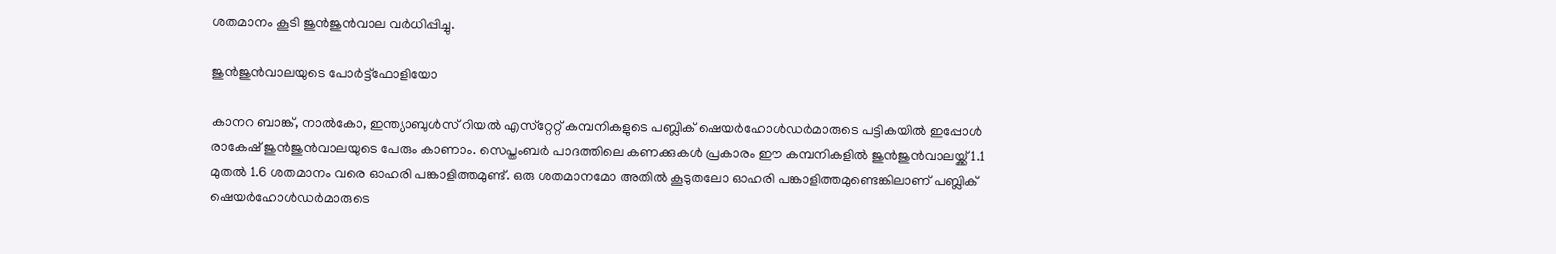ശതമാനം കൂടി ജുന്‍ജുന്‍വാല വര്‍ധിപ്പിച്ചു.

ജുൻജുൻവാലയുടെ പോർട്ട്ഫോളിയോ

കാനറ ബാങ്ക്, നാല്‍കോ, ഇന്ത്യാബുള്‍സ് റിയല്‍ എസ്‌റ്റേറ്റ് കമ്പനികളുടെ പബ്ലിക് ഷെയര്‍ഹോള്‍ഡര്‍മാരുടെ പട്ടികയില്‍ ഇപ്പോള്‍ രാകേഷ് ജുന്‍ജുന്‍വാലയുടെ പേരും കാണാം. സെപ്തംബര്‍ പാദത്തിലെ കണക്കുകള്‍ പ്രകാരം ഈ കമ്പനികളില്‍ ജുന്‍ജുന്‍വാലയ്ക്ക് 1.1 മുതല്‍ 1.6 ശതമാനം വരെ ഓഹരി പങ്കാളിത്തമുണ്ട്. ഒരു ശതമാനമോ അതില്‍ കൂടുതലോ ഓഹരി പങ്കാളിത്തമുണ്ടെങ്കിലാണ് പബ്ലിക് ഷെയര്‍ഹോള്‍ഡര്‍മാരുടെ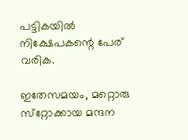പട്ടികയില്‍ നിക്ഷേപകന്റെ പേര് വരിക.

ഇതേസമയം, മറ്റൊരു സ്‌റ്റോക്കായ മന്ദന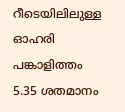റീടെയിലിലുള്ള ഓഹരി പങ്കാളിത്തം 5.35 ശതമാനം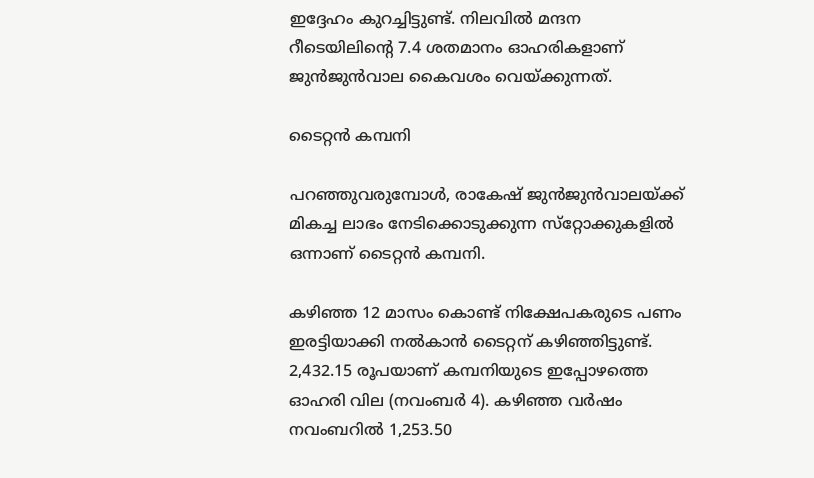ഇദ്ദേഹം കുറച്ചിട്ടുണ്ട്. നിലവില്‍ മന്ദന റീടെയിലിന്റെ 7.4 ശതമാനം ഓഹരികളാണ് ജുന്‍ജുന്‍വാല കൈവശം വെയ്ക്കുന്നത്.

ടൈറ്റൻ കമ്പനി

പറഞ്ഞുവരുമ്പോള്‍, രാകേഷ് ജുന്‍ജുന്‍വാലയ്ക്ക് മികച്ച ലാഭം നേടിക്കൊടുക്കുന്ന സ്‌റ്റോക്കുകളില്‍ ഒന്നാണ് ടൈറ്റന്‍ കമ്പനി.

കഴിഞ്ഞ 12 മാസം കൊണ്ട് നിക്ഷേപകരുടെ പണം ഇരട്ടിയാക്കി നല്‍കാന്‍ ടൈറ്റന് കഴിഞ്ഞിട്ടുണ്ട്. 2,432.15 രൂപയാണ് കമ്പനിയുടെ ഇപ്പോഴത്തെ ഓഹരി വില (നവംബര്‍ 4). കഴിഞ്ഞ വര്‍ഷം നവംബറില്‍ 1,253.50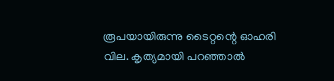രൂപയായിരുന്നു ടൈറ്റന്റെ ഓഹരി വില. കൃത്യമായി പറഞ്ഞാല്‍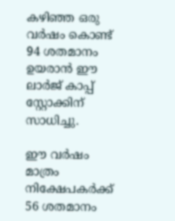കഴിഞ്ഞ ഒരു വര്‍ഷം കൊണ്ട് 94 ശതമാനം ഉയരാന്‍ ഈ ലാര്‍ജ് കാപ്പ് സ്റ്റോക്കിന് സാധിച്ചു.

ഈ വര്‍ഷം മാത്രം നിക്ഷേപകര്‍ക്ക് 56 ശതമാനം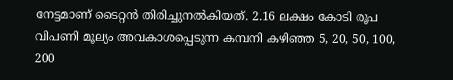നേട്ടമാണ് ടൈറ്റന്‍ തിരിച്ചുനല്‍കിയത്. 2.16 ലക്ഷം കോടി രൂപ വിപണി മൂല്യം അവകാശപ്പെടുന്ന കമ്പനി കഴിഞ്ഞ 5, 20, 50, 100, 200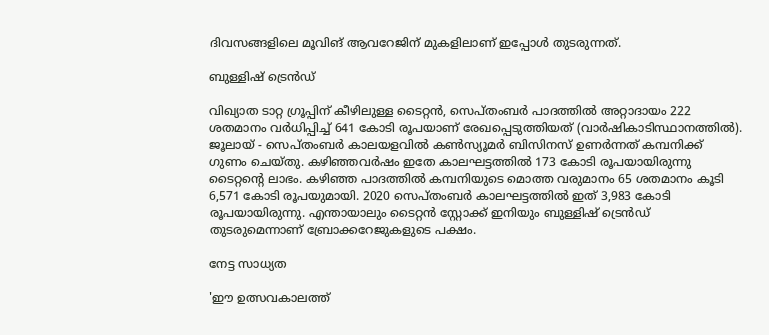ദിവസങ്ങളിലെ മൂവിങ് ആവറേജിന് മുകളിലാണ് ഇപ്പോള്‍ തുടരുന്നത്.

ബുള്ളിഷ് ട്രെൻഡ്

വിഖ്യാത ടാറ്റ ഗ്രൂപ്പിന് കീഴിലുള്ള ടൈറ്റന്‍, സെപ്തംബര്‍ പാദത്തില്‍ അറ്റാദായം 222 ശതമാനം വര്‍ധിപ്പിച്ച് 641 കോടി രൂപയാണ് രേഖപ്പെടുത്തിയത് (വാര്‍ഷികാടിസ്ഥാനത്തില്‍). ജൂലായ് - സെപ്തംബര്‍ കാലയളവില്‍ കണ്‍സ്യൂമര്‍ ബിസിനസ് ഉണര്‍ന്നത് കമ്പനിക്ക് ഗുണം ചെയ്തു. കഴിഞ്ഞവര്‍ഷം ഇതേ കാലഘട്ടത്തില്‍ 173 കോടി രൂപയായിരുന്നു ടൈറ്റന്റെ ലാഭം. കഴിഞ്ഞ പാദത്തില്‍ കമ്പനിയുടെ മൊത്ത വരുമാനം 65 ശതമാനം കൂടി 6,571 കോടി രൂപയുമായി. 2020 സെപ്തംബര്‍ കാലഘട്ടത്തില്‍ ഇത് 3,983 കോടി രൂപയായിരുന്നു. എന്തായാലും ടൈറ്റന്‍ സ്റ്റോക്ക് ഇനിയും ബുള്ളിഷ് ട്രെന്‍ഡ് തുടരുമെന്നാണ് ബ്രോക്കറേജുകളുടെ പക്ഷം.

നേട്ട സാധ്യത

'ഈ ഉത്സവകാലത്ത്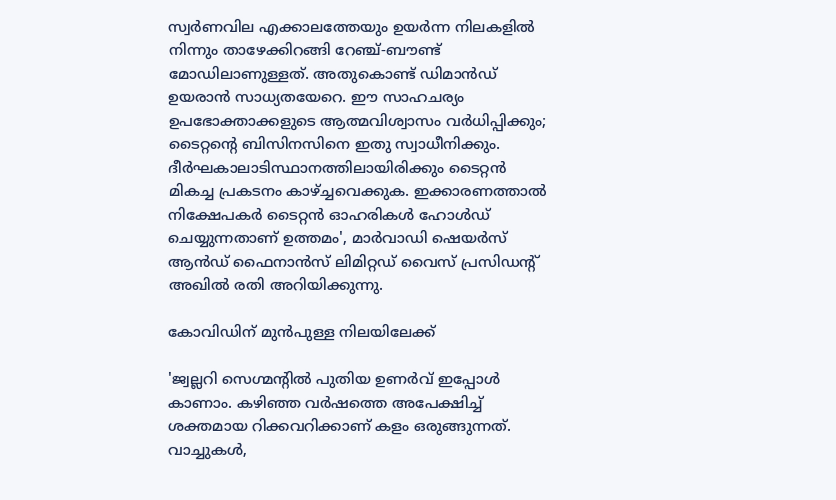സ്വര്‍ണവില എക്കാലത്തേയും ഉയര്‍ന്ന നിലകളില്‍ നിന്നും താഴേക്കിറങ്ങി റേഞ്ച്-ബൗണ്ട് മോഡിലാണുള്ളത്. അതുകൊണ്ട് ഡിമാന്‍ഡ് ഉയരാന്‍ സാധ്യതയേറെ. ഈ സാഹചര്യം ഉപഭോക്താക്കളുടെ ആത്മവിശ്വാസം വര്‍ധിപ്പിക്കും; ടൈറ്റന്റെ ബിസിനസിനെ ഇതു സ്വാധീനിക്കും. ദീര്‍ഘകാലാടിസ്ഥാനത്തിലായിരിക്കും ടൈറ്റന്‍ മികച്ച പ്രകടനം കാഴ്ച്ചവെക്കുക. ഇക്കാരണത്താല്‍ നിക്ഷേപകര്‍ ടൈറ്റന്‍ ഓഹരികള്‍ ഹോള്‍ഡ് ചെയ്യുന്നതാണ് ഉത്തമം', മാര്‍വാഡി ഷെയര്‍സ് ആന്‍ഡ് ഫൈനാന്‍സ് ലിമിറ്റഡ് വൈസ് പ്രസിഡന്റ് അഖില്‍ രതി അറിയിക്കുന്നു.

കോവിഡിന് മുൻപുള്ള നിലയിലേക്ക്

'ജ്വല്ലറി സെഗ്മന്റില്‍ പുതിയ ഉണര്‍വ് ഇപ്പോള്‍ കാണാം. കഴിഞ്ഞ വര്‍ഷത്തെ അപേക്ഷിച്ച് ശക്തമായ റിക്കവറിക്കാണ് കളം ഒരുങ്ങുന്നത്. വാച്ചുകള്‍,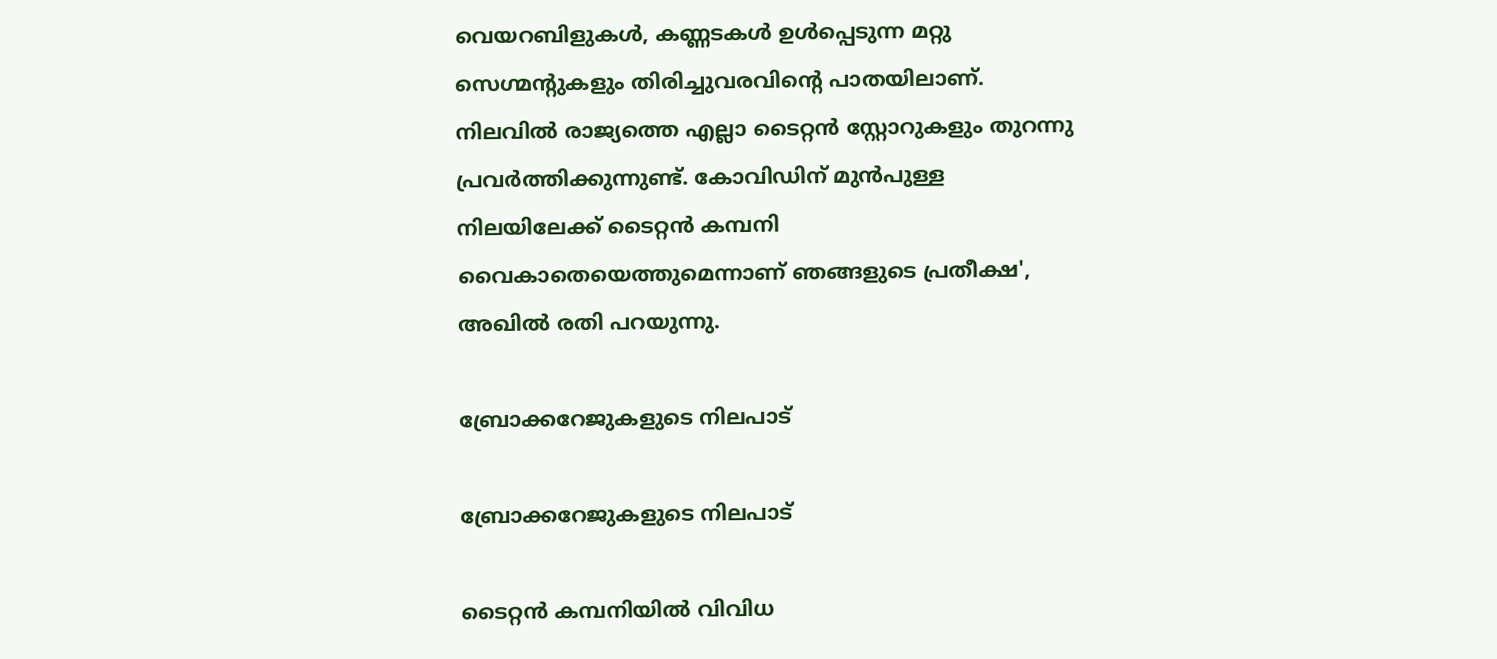വെയറബിളുകള്‍, കണ്ണടകള്‍ ഉള്‍പ്പെടുന്ന മറ്റു സെഗ്മന്റുകളും തിരിച്ചുവരവിന്റെ പാതയിലാണ്. നിലവില്‍ രാജ്യത്തെ എല്ലാ ടൈറ്റന്‍ സ്റ്റോറുകളും തുറന്നു പ്രവര്‍ത്തിക്കുന്നുണ്ട്. കോവിഡിന് മുന്‍പുള്ള നിലയിലേക്ക് ടൈറ്റന്‍ കമ്പനി വൈകാതെയെത്തുമെന്നാണ് ഞങ്ങളുടെ പ്രതീക്ഷ', അഖില്‍ രതി പറയുന്നു.

ബ്രോക്കറേജുകളുടെ നിലപാട്

ബ്രോക്കറേജുകളുടെ നിലപാട്

ടൈറ്റന്‍ കമ്പനിയില്‍ വിവിധ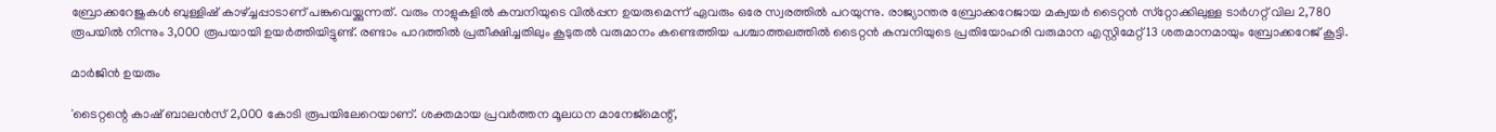ബ്രോക്കറേജുകള്‍ ബുള്ളിഷ് കാഴ്ച്ചപ്പാടാണ് പങ്കുവെയ്ക്കുന്നത്. വരും നാളുകളില്‍ കമ്പനിയുടെ വില്‍പ്പന ഉയരുമെന്ന് ഏവരും ഒരേ സ്വരത്തില്‍ പറയുന്നു. രാജ്യാന്തര ബ്രോക്കറേജായ മക്വയര്‍ ടൈറ്റന്‍ സ്‌റ്റോക്കിലുള്ള ടാര്‍ഗറ്റ് വില 2,780 രൂപയില്‍ നിന്നും 3,000 രൂപയായി ഉയര്‍ത്തിയിട്ടുണ്ട്. രണ്ടാം പാദത്തില്‍ പ്രതീക്ഷിച്ചതിലും കൂടുതല്‍ വരുമാനം കണ്ടെത്തിയ പശ്ചാത്തലത്തില്‍ ടൈറ്റന്‍ കമ്പനിയുടെ പ്രതിയോഹരി വരുമാന എസ്റ്റിമേറ്റ് 13 ശതമാനമായും ബ്രോക്കറേജ് കൂട്ടി.

മാർജിൻ ഉയരും

'ടൈറ്റന്റെ കാഷ് ബാലന്‍സ് 2,000 കോടി രൂപയിലേറെയാണ്. ശക്തമായ പ്രവര്‍ത്തന മൂലധന മാനേജ്‌മെന്റ്,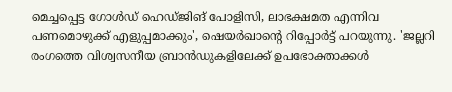മെച്ചപ്പെട്ട ഗോള്‍ഡ് ഹെഡ്ജിങ് പോളിസി, ലാഭക്ഷമത എന്നിവ പണമൊഴുക്ക് എളുപ്പമാക്കും', ഷെയര്‍ഖാന്റെ റിപ്പോര്‍ട്ട് പറയുന്നു. 'ജല്ലറി രംഗത്തെ വിശ്വസനീയ ബ്രാന്‍ഡുകളിലേക്ക് ഉപഭോക്താക്കള്‍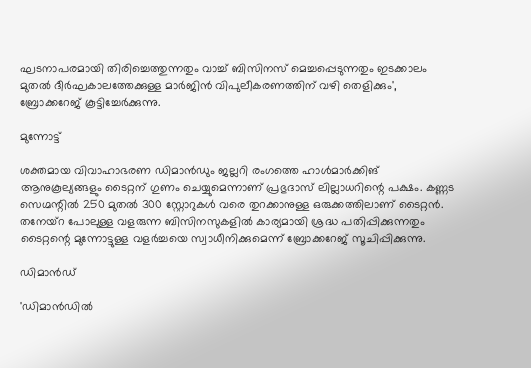ഘടനാപരമായി തിരിച്ചെത്തുന്നതും വാച്ച് ബിസിനസ് മെച്ചപ്പെടുന്നതും ഇടക്കാലം മുതല്‍ ദീര്‍ഘകാലത്തേക്കുള്ള മാര്‍ജിന്‍ വിപുലീകരണത്തിന് വഴി തെളിക്കും', ബ്രോക്കറേജ് കൂട്ടിച്ചേര്‍ക്കുന്നു.

മുന്നോട്ട്

ശക്തമായ വിവാഹാഭരണ ഡിമാന്‍ഡും ജല്ലറി രംഗത്തെ ഹാള്‍മാര്‍ക്കിങ് ആനുകൂല്യങ്ങളും ടൈറ്റന് ഗുണം ചെയ്യുമെന്നാണ് പ്രഭുദാസ് ലില്ലാധറിന്റെ പക്ഷം. കണ്ണട സെഗ്മന്റില്‍ 250 മുതല്‍ 300 സ്റ്റോറുകള്‍ വരെ തുറക്കാനുള്ള ഒരുക്കത്തിലാണ് ടൈറ്റന്‍. തനേയ്‌റ പോലുള്ള വളരുന്ന ബിസിനസുകളില്‍ കാര്യമായി ശ്രദ്ധ പതിപ്പിക്കുന്നതും ടൈറ്റന്റെ മുന്നോട്ടുള്ള വളര്‍ച്ചയെ സ്വാധീനിക്കുമെന്ന് ബ്രോക്കറേജ് സൂചിപ്പിക്കുന്നു.

ഡിമാൻഡ്

'ഡിമാന്‍ഡില്‍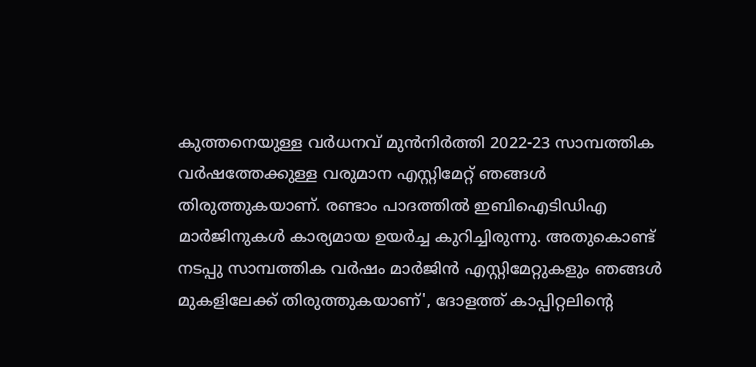കുത്തനെയുള്ള വര്‍ധനവ് മുന്‍നിര്‍ത്തി 2022-23 സാമ്പത്തിക വര്‍ഷത്തേക്കുള്ള വരുമാന എസ്റ്റിമേറ്റ് ഞങ്ങള്‍ തിരുത്തുകയാണ്. രണ്ടാം പാദത്തില്‍ ഇബിഐടിഡിഎ മാര്‍ജിനുകള്‍ കാര്യമായ ഉയര്‍ച്ച കുറിച്ചിരുന്നു. അതുകൊണ്ട് നടപ്പു സാമ്പത്തിക വര്‍ഷം മാര്‍ജിന്‍ എസ്റ്റിമേറ്റുകളും ഞങ്ങള്‍ മുകളിലേക്ക് തിരുത്തുകയാണ്', ദോളത്ത് കാപ്പിറ്റലിന്റെ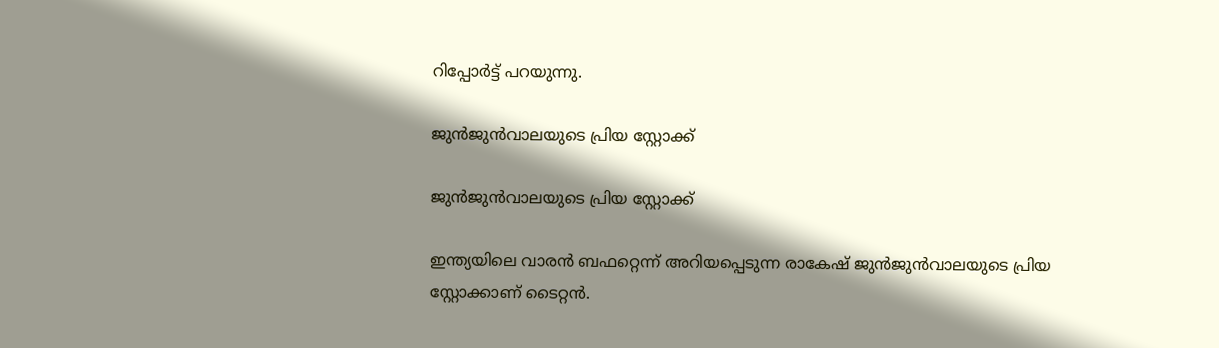റിപ്പോര്‍ട്ട് പറയുന്നു.

ജുന്‍ജുന്‍വാലയുടെ പ്രിയ സ്റ്റോക്ക്

ജുന്‍ജുന്‍വാലയുടെ പ്രിയ സ്റ്റോക്ക്

ഇന്ത്യയിലെ വാരന്‍ ബഫറ്റെന്ന് അറിയപ്പെടുന്ന രാകേഷ് ജുന്‍ജുന്‍വാലയുടെ പ്രിയ സ്റ്റോക്കാണ് ടൈറ്റന്‍.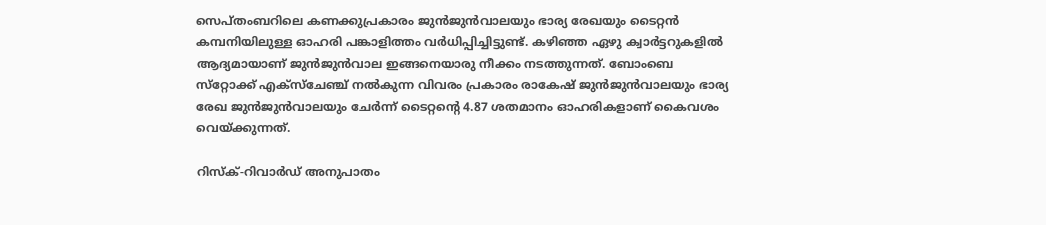സെപ്തംബറിലെ കണക്കുപ്രകാരം ജുന്‍ജുന്‍വാലയും ഭാര്യ രേഖയും ടൈറ്റന്‍ കമ്പനിയിലുള്ള ഓഹരി പങ്കാളിത്തം വര്‍ധിപ്പിച്ചിട്ടുണ്ട്. കഴിഞ്ഞ ഏഴു ക്വാര്‍ട്ടറുകളില്‍ ആദ്യമായാണ് ജുന്‍ജുന്‍വാല ഇങ്ങനെയാരു നീക്കം നടത്തുന്നത്. ബോംബെ സ്‌റ്റോക്ക് എക്‌സ്‌ചേഞ്ച് നല്‍കുന്ന വിവരം പ്രകാരം രാകേഷ് ജുന്‍ജുന്‍വാലയും ഭാര്യ രേഖ ജുന്‍ജുന്‍വാലയും ചേര്‍ന്ന് ടൈറ്റന്റെ 4.87 ശതമാനം ഓഹരികളാണ് കൈവശം വെയ്ക്കുന്നത്.

റിസ്ക്-റിവാർഡ് അനുപാതം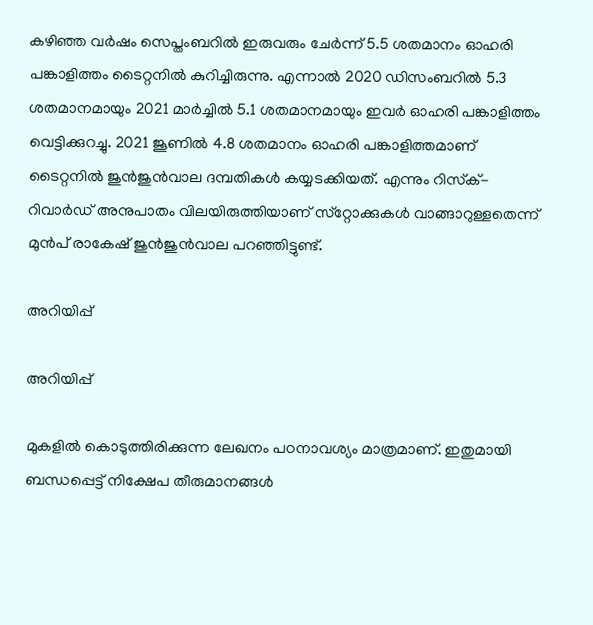കഴിഞ്ഞ വര്‍ഷം സെപ്തംബറില്‍ ഇരുവരും ചേര്‍ന്ന് 5.5 ശതമാനം ഓഹരി പങ്കാളിത്തം ടൈറ്റനില്‍ കുറിച്ചിരുന്നു. എന്നാല്‍ 2020 ഡിസംബറില്‍ 5.3 ശതമാനമായും 2021 മാര്‍ച്ചില്‍ 5.1 ശതമാനമായും ഇവര്‍ ഓഹരി പങ്കാളിത്തം വെട്ടിക്കുറച്ചു. 2021 ജൂണില്‍ 4.8 ശതമാനം ഓഹരി പങ്കാളിത്തമാണ് ടൈറ്റനില്‍ ജുന്‍ജുന്‍വാല ദമ്പതികള്‍ കയ്യടക്കിയത്. എന്നും റിസ്‌ക്-റിവാര്‍ഡ് അനുപാതം വിലയിരുത്തിയാണ് സ്‌റ്റോക്കുകള്‍ വാങ്ങാറുള്ളതെന്ന് മുന്‍പ് രാകേഷ് ജുന്‍ജുന്‍വാല പറഞ്ഞിട്ടുണ്ട്.

അറിയിപ്പ്

അറിയിപ്പ്

മുകളില്‍ കൊടുത്തിരിക്കുന്ന ലേഖനം പഠനാവശ്യം മാത്രമാണ്. ഇതുമായി ബന്ധപ്പെട്ട് നിക്ഷേപ തീരുമാനങ്ങള്‍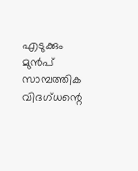എടുക്കും മുന്‍പ് സാമ്പത്തിക വിദഗ്ധന്റെ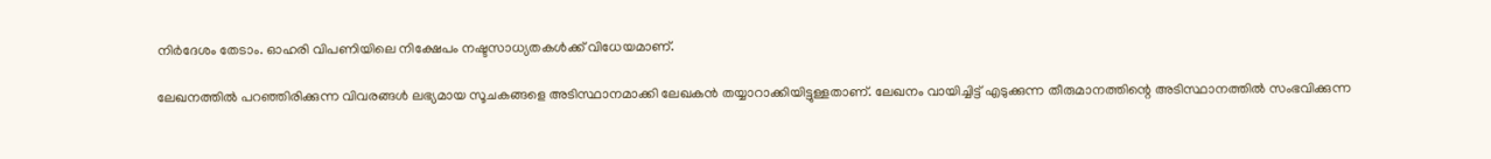നിര്‍ദേശം തേടാം. ഓഹരി വിപണിയിലെ നിക്ഷേപം നഷ്ടസാധ്യതകള്‍ക്ക് വിധേയമാണ്.

ലേഖനത്തില്‍ പറഞ്ഞിരിക്കുന്ന വിവരങ്ങള്‍ ലഭ്യമായ സൂചകങ്ങളെ അടിസ്ഥാനമാക്കി ലേഖകന്‍ തയ്യാറാക്കിയിട്ടുള്ളതാണ്. ലേഖനം വായിച്ചിട്ട് എടുക്കുന്ന തീരുമാനത്തിന്റെ അടിസ്ഥാനത്തില്‍ സംഭവിക്കുന്ന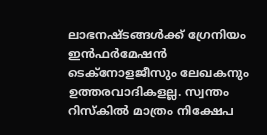ലാഭനഷ്ടങ്ങള്‍ക്ക് ഗ്രേനിയം ഇന്‍ഫര്‍മേഷന്‍ ടെക്നോളജീസും ലേഖകനും ഉത്തരവാദികളല്ല. സ്വന്തം റിസ്‌കില്‍ മാത്രം നിക്ഷേപ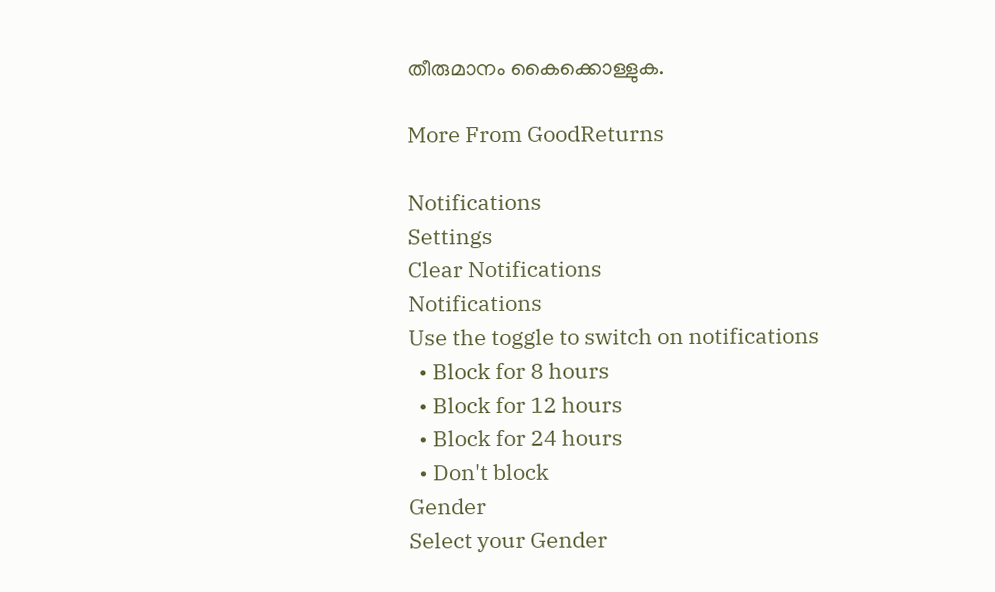തീരുമാനം കൈക്കൊള്ളുക.

More From GoodReturns

Notifications
Settings
Clear Notifications
Notifications
Use the toggle to switch on notifications
  • Block for 8 hours
  • Block for 12 hours
  • Block for 24 hours
  • Don't block
Gender
Select your Gender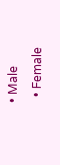• Male
  • Female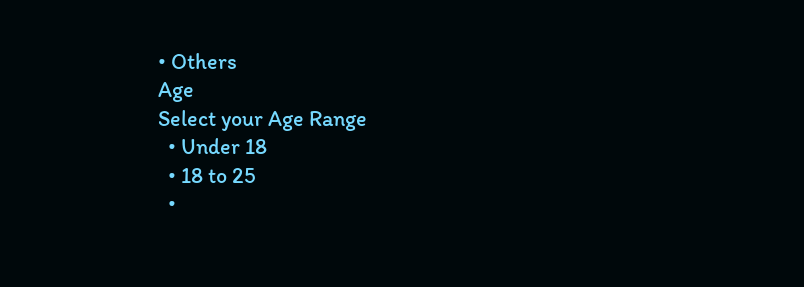• Others
Age
Select your Age Range
  • Under 18
  • 18 to 25
  •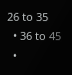26 to 35
  • 36 to 45
  •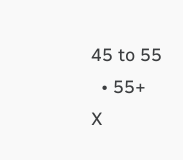45 to 55
  • 55+
X